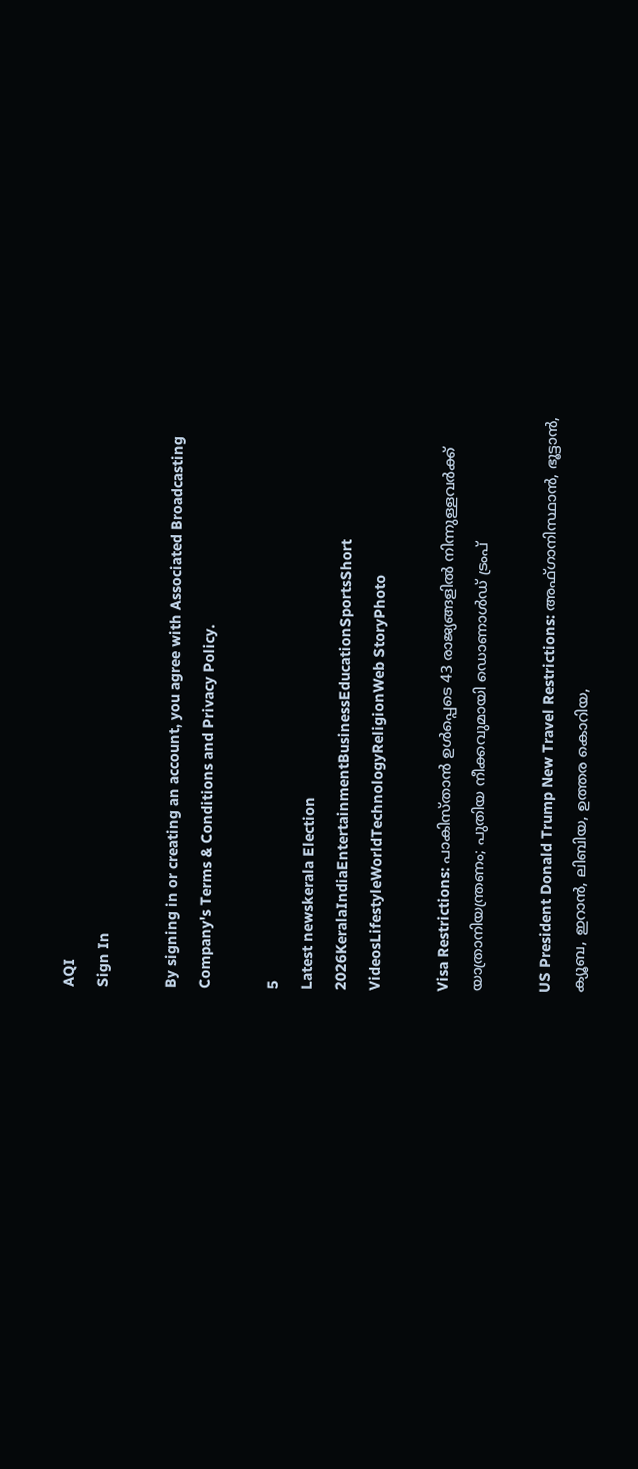AQI
Sign In

By signing in or creating an account, you agree with Associated Broadcasting Company's Terms & Conditions and Privacy Policy.

5
Latest newskerala Election 2026KeralaIndiaEntertainmentBusinessEducationSportsShort VideosLifestyleWorldTechnologyReligionWeb StoryPhoto

Visa Restrictions: പാകിസ്താൻ ഉൾപ്പെടെ 43 രാജ്യങ്ങളിൽ നിന്നുള്ളവർക്ക് യാത്രാനിയന്ത്രണം; പുതിയ നീക്കവുമായി ഡൊണാൾഡ് ട്രംപ്

US President Donald Trump New Travel Restrictions: അഫ്ഗാനിസ്ഥാൻ, ഭൂട്ടാൻ, ക്യൂബ, ഇറാൻ, ലിബിയ, ഉത്തര കൊറിയ,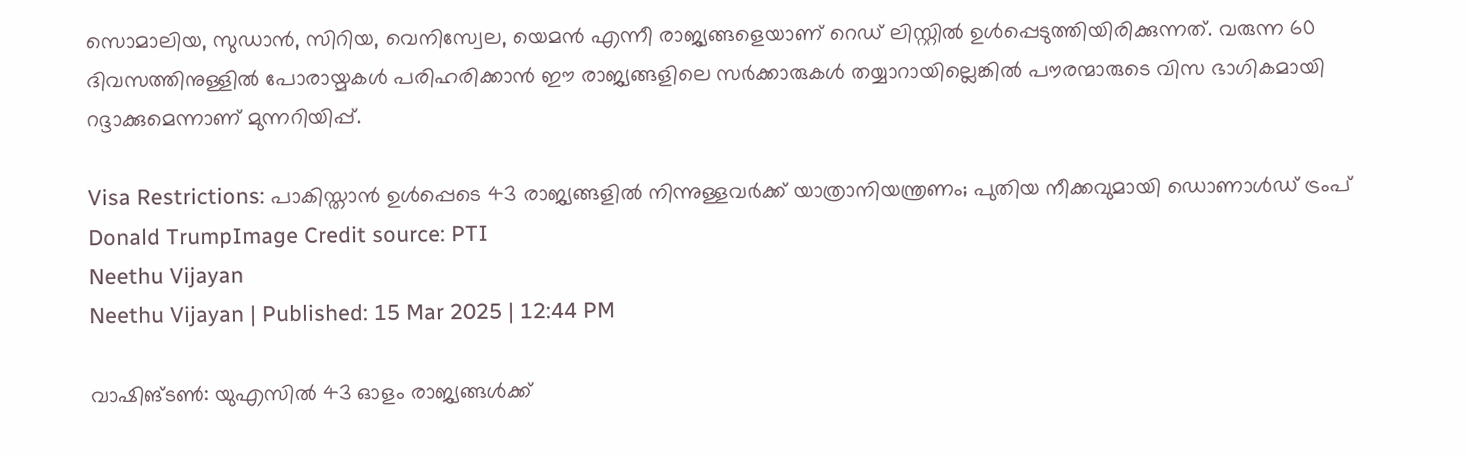സൊമാലിയ, സുഡാൻ, സിറിയ, വെനിസ്വേല, യെമൻ എന്നീ രാജ്യങ്ങളെയാണ് റെഡ് ലിസ്റ്റിൽ ഉൾപ്പെടുത്തിയിരിക്കുന്നത്. വരുന്ന 60 ദിവസത്തിനുള്ളിൽ പോരായ്മകൾ പരിഹരിക്കാൻ ഈ രാജ്യങ്ങളിലെ സർക്കാരുകൾ തയ്യാറായില്ലെങ്കിൽ പൗരന്മാരുടെ വിസ ഭാഗികമായി റദ്ദാക്കുമെന്നാണ് മുന്നറിയിപ്പ്.

Visa Restrictions: പാകിസ്താൻ ഉൾപ്പെടെ 43 രാജ്യങ്ങളിൽ നിന്നുള്ളവർക്ക് യാത്രാനിയന്ത്രണം; പുതിയ നീക്കവുമായി ഡൊണാൾഡ് ട്രംപ്
Donald TrumpImage Credit source: PTI
Neethu Vijayan
Neethu Vijayan | Published: 15 Mar 2025 | 12:44 PM

വാഷിങ്ടൺ: യുഎസിൽ 43 ഓളം രാജ്യങ്ങൾക്ക്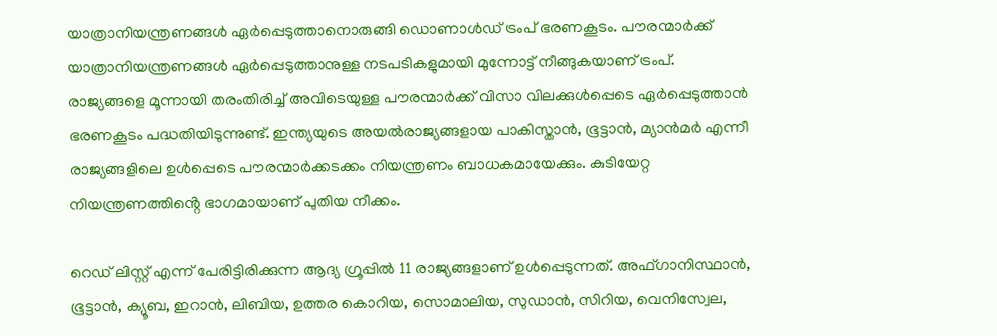യാത്രാനിയന്ത്രണങ്ങൾ ഏർപ്പെടുത്താനൊരുങ്ങി ഡൊണാൾഡ് ട്രംപ് ഭരണകൂടം. പൗരന്മാർക്ക് യാത്രാനിയന്ത്രണങ്ങൾ ഏർപ്പെടുത്താനുള്ള നടപടികളുമായി മുന്നോട്ട് നീങ്ങുകയാണ് ട്രംപ്. രാജ്യങ്ങളെ മൂന്നായി തരംതിരിച്ച് അവിടെയുള്ള പൗരന്മാർക്ക് വിസാ വിലക്കുൾപ്പെടെ ഏർപ്പെടുത്താൻ ഭരണകൂടം പദ്ധതിയിടുന്നുണ്ട്. ഇന്ത്യയുടെ അയൽരാജ്യങ്ങളായ പാകിസ്താൻ, ഭൂട്ടാൻ, മ്യാൻമർ എന്നീ രാജ്യങ്ങളിലെ ഉൾപ്പെടെ പൗരന്മാർക്കടക്കം നിയന്ത്രണം ബാധകമായേക്കും. കുടിയേറ്റ നിയന്ത്രണത്തിൻ്റെ ഭാഗമായാണ് പുതിയ നീക്കം.

റെഡ് ലിസ്റ്റ് എന്ന് പേരിട്ടിരിക്കുന്ന ആദ്യ ഗ്രൂപ്പിൽ 11 രാജ്യങ്ങളാണ് ഉൾപ്പെടുന്നത്. അഫ്ഗാനിസ്ഥാൻ, ഭൂട്ടാൻ, ക്യൂബ, ഇറാൻ, ലിബിയ, ഉത്തര കൊറിയ, സൊമാലിയ, സുഡാൻ, സിറിയ, വെനിസ്വേല,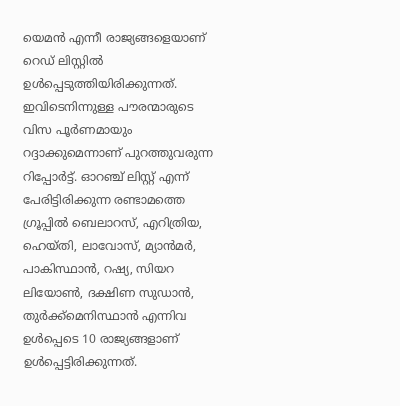യെമൻ എന്നീ രാജ്യങ്ങളെയാണ് റെഡ് ലിസ്റ്റിൽ ഉൾപ്പെടുത്തിയിരിക്കുന്നത്. ഇവിടെനിന്നുള്ള പൗരന്മാരുടെ വിസ പൂർണമായും റദ്ദാക്കുമെന്നാണ് പുറത്തുവരുന്ന റിപ്പോർട്ട്. ഓറഞ്ച് ലിസ്റ്റ് എന്ന് പേരിട്ടിരിക്കുന്ന രണ്ടാമത്തെ ഗ്രൂപ്പിൽ ബെലാറസ്, എറിത്രിയ, ഹെയ്തി, ലാവോസ്, മ്യാൻമർ, പാകിസ്ഥാൻ, റഷ്യ, സിയറ ലിയോൺ, ദക്ഷിണ സുഡാൻ, തുർക്ക്മെനിസ്ഥാൻ എന്നിവ ഉൾപ്പെടെ 10 രാജ്യങ്ങളാണ് ഉൾപ്പെട്ടിരിക്കുന്നത്.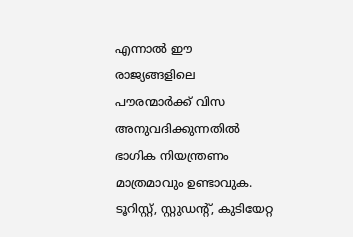എന്നാൽ ഈ രാജ്യങ്ങളിലെ പൗരന്മാർക്ക് വിസ അനുവദിക്കുന്നതിൽ ഭാഗിക നിയന്ത്രണം മാത്രമാവും ഉണ്ടാവുക. ടൂറിസ്റ്റ്, സ്റ്റുഡന്റ്, കുടിയേറ്റ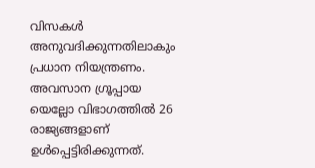വിസകൾ അനുവദിക്കുന്നതിലാകും പ്രധാന നിയന്ത്രണം. അവസാന ഗ്രൂപ്പായ യെല്ലോ വിഭാഗത്തിൽ 26 രാജ്യങ്ങളാണ് ഉൾപ്പെട്ടിരിക്കുന്നത്.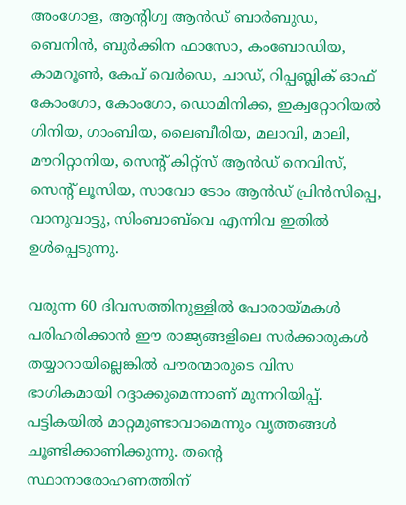അംഗോള, ആന്റിഗ്വ ആൻഡ് ബാർബുഡ, ബെനിൻ, ബുർക്കിന ഫാസോ, കംബോഡിയ, കാമറൂൺ, കേപ് വെർഡെ, ചാഡ്, റിപ്പബ്ലിക് ഓഫ് കോംഗോ, കോംഗോ, ഡൊമിനിക്ക, ഇക്വറ്റോറിയൽ ഗിനിയ, ഗാംബിയ, ലൈബീരിയ, മലാവി, മാലി, മൗറിറ്റാനിയ, സെന്റ് കിറ്റ്സ് ആൻഡ് നെവിസ്, സെന്റ് ലൂസിയ, സാവോ ടോം ആൻഡ് പ്രിൻസിപ്പെ, വാനുവാട്ടു, സിംബാബ്‌വെ എന്നിവ ഇതിൽ ഉൾപ്പെടുന്നു.

വരുന്ന 60 ദിവസത്തിനുള്ളിൽ പോരായ്മകൾ പരിഹരിക്കാൻ ഈ രാജ്യങ്ങളിലെ സർക്കാരുകൾ തയ്യാറായില്ലെങ്കിൽ പൗരന്മാരുടെ വിസ ഭാഗികമായി റദ്ദാക്കുമെന്നാണ് മുന്നറിയിപ്പ്. പട്ടികയിൽ മാറ്റമുണ്ടാവാമെന്നും വൃത്തങ്ങൾ ചൂണ്ടിക്കാണിക്കുന്നു. തന്റെ സ്ഥാനാരോഹണത്തിന്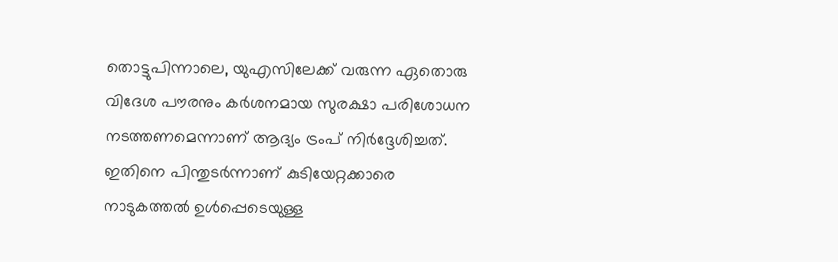തൊട്ടുപിന്നാലെ, യുഎസിലേക്ക് വരുന്ന ഏതൊരു വിദേശ പൗരനും കർശനമായ സുരക്ഷാ പരിശോധന നടത്തണമെന്നാണ് ആദ്യം ട്രംപ് നിർദ്ദേശിച്ചത്. ഇതിനെ പിന്തുടർന്നാണ് കുടിയേറ്റക്കാരെ നാടുകത്തൽ ഉൾപ്പെടെയുള്ള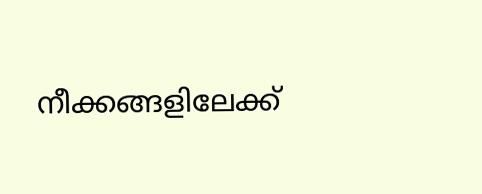നീക്കങ്ങളിലേക്ക്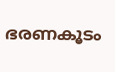ഭരണകൂടം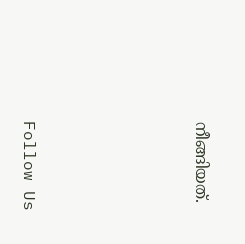നീങ്ങിയത്.





Follow Us